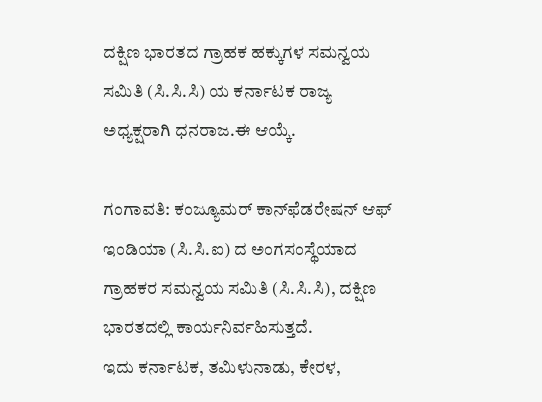ದಕ್ಷಿಣ ಭಾರತದ ಗ್ರಾಹಕ ಹಕ್ಕುಗಳ ಸಮನ್ವಯ ಸಮಿತಿ (ಸಿ.ಸಿ.ಸಿ) ಯ ಕರ್ನಾಟಕ ರಾಜ್ಯ ಅಧ್ಯಕ್ಷರಾಗಿ ಧನರಾಜ.ಈ ಆಯ್ಕೆ.

ಗಂಗಾವತಿ: ಕಂಜ್ಯೂಮರ್ ಕಾನ್‌ಫೆಡರೇಷನ್ ಆಫ್ ಇಂಡಿಯಾ (ಸಿ.ಸಿ.ಐ) ದ ಅಂಗಸಂಸ್ಥೆಯಾದ ಗ್ರಾಹಕರ ಸಮನ್ವಯ ಸಮಿತಿ (ಸಿ.ಸಿ.ಸಿ), ದಕ್ಷಿಣ ಭಾರತದಲ್ಲಿ ಕಾರ್ಯನಿರ್ವಹಿಸುತ್ತದೆ.
ಇದು ಕರ್ನಾಟಕ, ತಮಿಳುನಾಡು, ಕೇರಳ,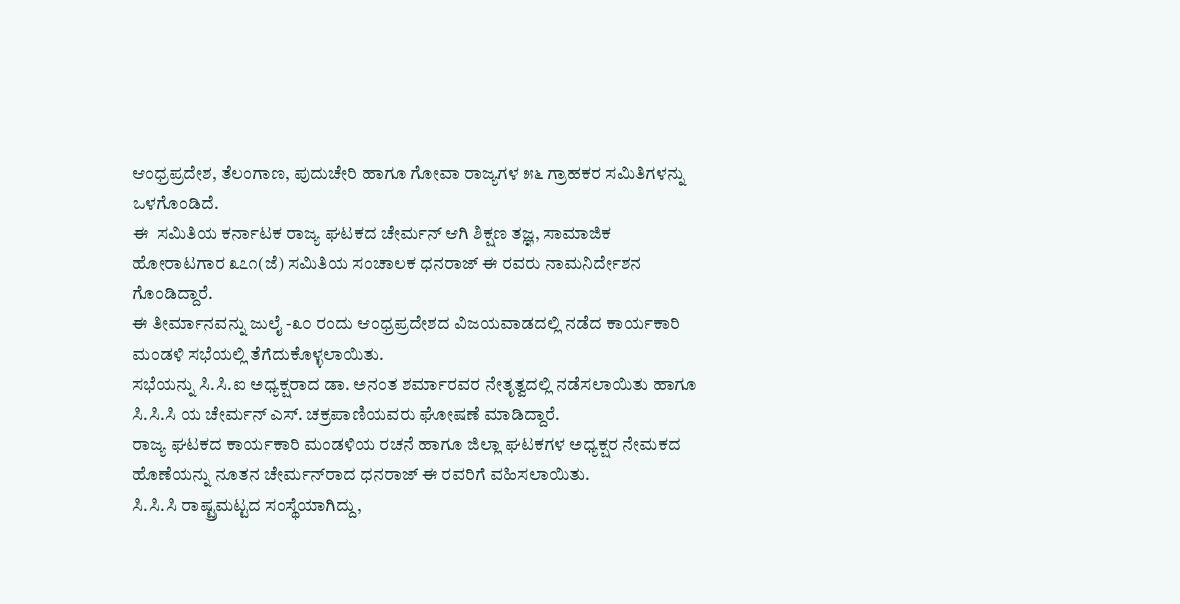ಆಂಧ್ರಪ್ರದೇಶ, ತೆಲಂಗಾಣ, ಪುದುಚೇರಿ ಹಾಗೂ ಗೋವಾ ರಾಜ್ಯಗಳ ೫೬ ಗ್ರಾಹಕರ ಸಮಿತಿಗಳನ್ನು ಒಳಗೊಂಡಿದೆ.
ಈ  ಸಮಿತಿಯ ಕರ್ನಾಟಕ ರಾಜ್ಯ ಘಟಕದ ಚೇರ್ಮನ್ ಆಗಿ ಶಿಕ್ಷಣ ತಜ್ಞ, ಸಾಮಾಜಿಕ ಹೋರಾಟಗಾರ ೩೭೧(ಜೆ) ಸಮಿತಿಯ ಸಂಚಾಲಕ ಧನರಾಜ್ ಈ ರವರು ನಾಮನಿರ್ದೇಶನ ಗೊಂಡಿದ್ದಾರೆ.
ಈ ತೀರ್ಮಾನವನ್ನು ಜುಲೈ -೩೦ ರಂದು ಆಂಧ್ರಪ್ರದೇಶದ ವಿಜಯವಾಡದಲ್ಲಿ ನಡೆದ ಕಾರ್ಯಕಾರಿ ಮಂಡಳಿ ಸಭೆಯಲ್ಲಿ ತೆಗೆದುಕೊಳ್ಳಲಾಯಿತು.
ಸಭೆಯನ್ನು ಸಿ.ಸಿ.ಐ ಅಧ್ಯಕ್ಷರಾದ ಡಾ. ಅನಂತ ಶರ್ಮಾರವರ ನೇತೃತ್ವದಲ್ಲಿ ನಡೆಸಲಾಯಿತು ಹಾಗೂ ಸಿ.ಸಿ.ಸಿ ಯ ಚೇರ್ಮನ್ ಎಸ್. ಚಕ್ರಪಾಣಿಯವರು ಘೋಷಣೆ ಮಾಡಿದ್ದಾರೆ.
ರಾಜ್ಯ ಘಟಕದ ಕಾರ್ಯಕಾರಿ ಮಂಡಳಿಯ ರಚನೆ ಹಾಗೂ ಜಿಲ್ಲಾ ಘಟಕಗಳ ಅಧ್ಯಕ್ಷರ ನೇಮಕದ ಹೊಣೆಯನ್ನು ನೂತನ ಚೇರ್ಮನ್‌ರಾದ ಧನರಾಜ್ ಈ ರವರಿಗೆ ವಹಿಸಲಾಯಿತು.
ಸಿ.ಸಿ.ಸಿ ರಾಷ್ಟ್ರಮಟ್ಟದ ಸಂಸ್ಥೆಯಾಗಿದ್ದು,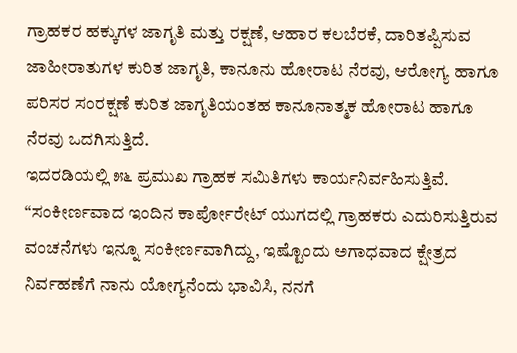ಗ್ರಾಹಕರ ಹಕ್ಕುಗಳ ಜಾಗೃತಿ ಮತ್ತು ರಕ್ಷಣೆ, ಆಹಾರ ಕಲಬೆರಕೆ, ದಾರಿತಪ್ಪಿಸುವ ಜಾಹೀರಾತುಗಳ ಕುರಿತ ಜಾಗೃತಿ, ಕಾನೂನು ಹೋರಾಟ ನೆರವು, ಆರೋಗ್ಯ ಹಾಗೂ ಪರಿಸರ ಸಂರಕ್ಷಣೆ ಕುರಿತ ಜಾಗೃತಿಯಂತಹ ಕಾನೂನಾತ್ಮಕ ಹೋರಾಟ ಹಾಗೂ ನೆರವು ಒದಗಿಸುತ್ತಿದೆ.
ಇದರಡಿಯಲ್ಲಿ ೫೬ ಪ್ರಮುಖ ಗ್ರಾಹಕ ಸಮಿತಿಗಳು ಕಾರ್ಯನಿರ್ವಹಿಸುತ್ತಿವೆ. “ಸಂಕೀರ್ಣವಾದ ಇಂದಿನ ಕಾರ್ಪೋರೇಟ್ ಯುಗದಲ್ಲಿ ಗ್ರಾಹಕರು ಎದುರಿಸುತ್ತಿರುವ ವಂಚನೆಗಳು ಇನ್ನೂ ಸಂಕೀರ್ಣವಾಗಿದ್ದು, ಇಷ್ಟೊಂದು ಅಗಾಧವಾದ ಕ್ಷೇತ್ರದ ನಿರ್ವಹಣೆಗೆ ನಾನು ಯೋಗ್ಯನೆಂದು ಭಾವಿಸಿ, ನನಗೆ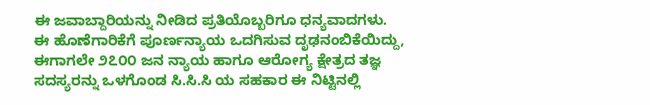ಈ ಜವಾಬ್ದಾರಿಯನ್ನು ನೀಡಿದ ಪ್ರತಿಯೊಬ್ಬರಿಗೂ ಧನ್ಯವಾದಗಳು.
ಈ ಹೊಣೆಗಾರಿಕೆಗೆ ಪೂರ್ಣನ್ಯಾಯ ಒದಗಿಸುವ ದೃಢನಂಬಿಕೆಯಿದ್ದು, ಈಗಾಗಲೇ ೨೭೦೦ ಜನ ನ್ಯಾಯ ಹಾಗೂ ಆರೋಗ್ಯ ಕ್ಷೇತ್ರದ ತಜ್ಞ ಸದಸ್ಯರನ್ನು ಒಳಗೊಂಡ ಸಿ.ಸಿ.ಸಿ ಯ ಸಹಕಾರ ಈ ನಿಟ್ಟಿನಲ್ಲಿ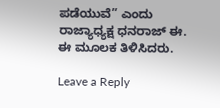ಪಡೆಯುವೆ” ಎಂದು ರಾಜ್ಯಾಧ್ಯಕ್ಷ ಧನರಾಜ್ ಈ. ಈ ಮೂಲಕ ತಿಳಿಸಿದರು.

Leave a Reply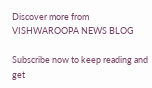Discover more from VISHWAROOPA NEWS BLOG

Subscribe now to keep reading and get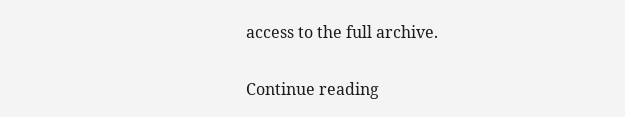access to the full archive.

Continue reading